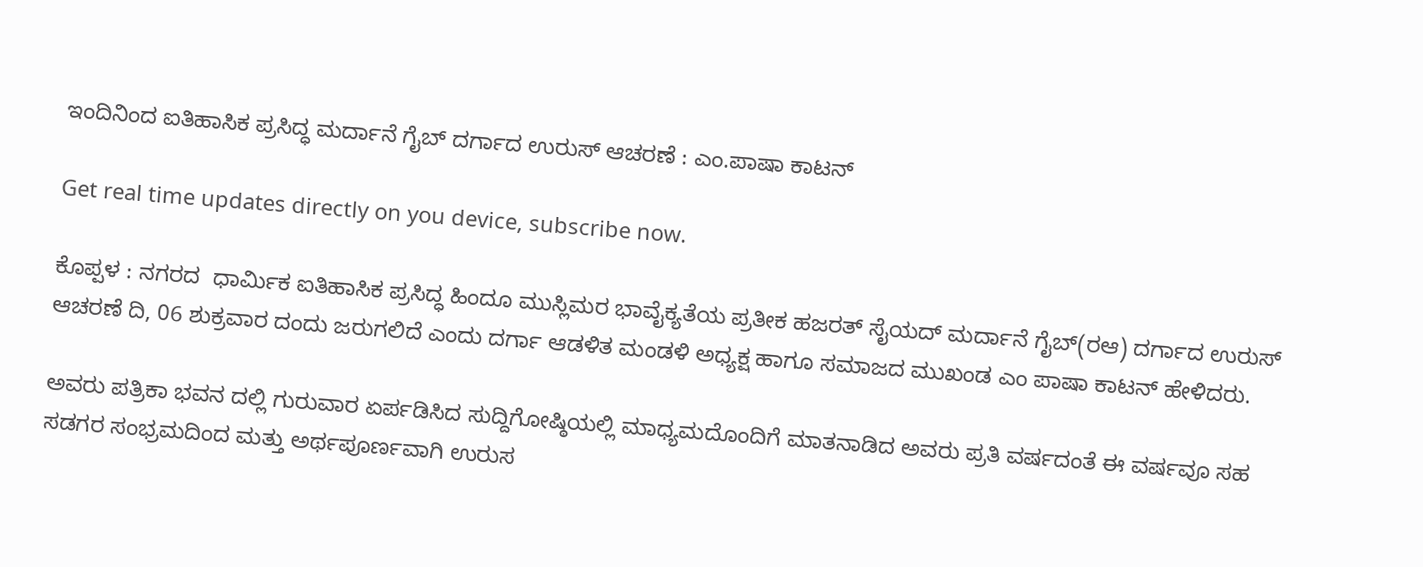ಇಂದಿನಿಂದ ಐತಿಹಾಸಿಕ ಪ್ರಸಿದ್ಧ ಮರ್ದಾನೆ ಗೈಬ್ ದರ್ಗಾದ ಉರುಸ್ ಆಚರಣೆ : ಎಂ.ಪಾಷಾ ಕಾಟನ್

Get real time updates directly on you device, subscribe now.

ಕೊಪ್ಪಳ : ನಗರದ  ಧಾರ್ಮಿಕ ಐತಿಹಾಸಿಕ ಪ್ರಸಿದ್ಧ ಹಿಂದೂ ಮುಸ್ಲಿಮರ ಭಾವೈಕ್ಯತೆಯ ಪ್ರತೀಕ ಹಜರತ್ ಸೈಯದ್ ಮರ್ದಾನೆ ಗೈಬ್(ರಆ) ದರ್ಗಾದ ಉರುಸ್ ಆಚರಣೆ ದಿ, 06 ಶುಕ್ರವಾರ ದಂದು ಜರುಗಲಿದೆ ಎಂದು ದರ್ಗಾ ಆಡಳಿತ ಮಂಡಳಿ ಅಧ್ಯಕ್ಷ ಹಾಗೂ ಸಮಾಜದ ಮುಖಂಡ ಎಂ ಪಾಷಾ ಕಾಟನ್ ಹೇಳಿದರು.

ಅವರು ಪತ್ರಿಕಾ ಭವನ ದಲ್ಲಿ ಗುರುವಾರ ಏರ್ಪಡಿಸಿದ ಸುದ್ದಿಗೋಷ್ಠಿಯಲ್ಲಿ ಮಾಧ್ಯಮದೊಂದಿಗೆ ಮಾತನಾಡಿದ ಅವರು ಪ್ರತಿ ವರ್ಷದಂತೆ ಈ ವರ್ಷವೂ ಸಹ ಸಡಗರ ಸಂಭ್ರಮದಿಂದ ಮತ್ತು ಅರ್ಥಪೂರ್ಣವಾಗಿ ಉರುಸ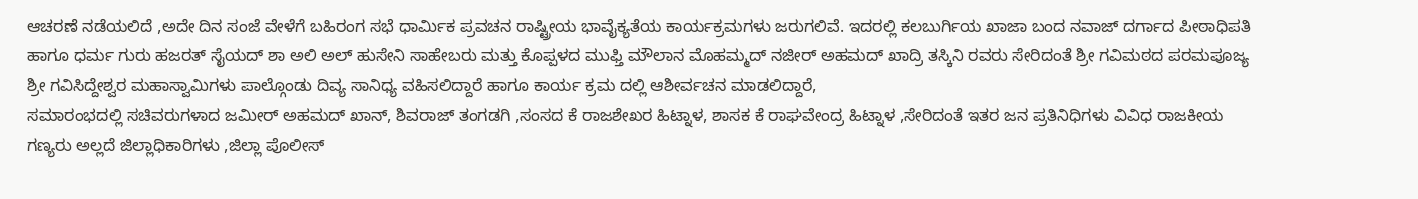ಆಚರಣೆ ನಡೆಯಲಿದೆ ,ಅದೇ ದಿನ ಸಂಜೆ ವೇಳೆಗೆ ಬಹಿರಂಗ ಸಭೆ ಧಾರ್ಮಿಕ ಪ್ರವಚನ ರಾಷ್ಟ್ರೀಯ ಭಾವೈಕ್ಯತೆಯ ಕಾರ್ಯಕ್ರಮಗಳು ಜರುಗಲಿವೆ. ಇದರಲ್ಲಿ ಕಲಬುರ್ಗಿಯ ಖಾಜಾ ಬಂದ ನವಾಜ್ ದರ್ಗಾದ ಪೀಠಾಧಿಪತಿ ಹಾಗೂ ಧರ್ಮ ಗುರು ಹಜರತ್ ಸೈಯದ್ ಶಾ ಅಲಿ ಅಲ್ ಹುಸೇನಿ ಸಾಹೇಬರು ಮತ್ತು ಕೊಪ್ಪಳದ ಮುಫ್ತಿ ಮೌಲಾನ ಮೊಹಮ್ಮದ್ ನಜೀರ್ ಅಹಮದ್ ಖಾದ್ರಿ ತಸ್ಕಿನಿ ರವರು ಸೇರಿದಂತೆ ಶ್ರೀ ಗವಿಮಠದ ಪರಮಪೂಜ್ಯ ಶ್ರೀ ಗವಿಸಿದ್ದೇಶ್ವರ ಮಹಾಸ್ವಾಮಿಗಳು ಪಾಲ್ಗೊಂಡು ದಿವ್ಯ ಸಾನಿಧ್ಯ ವಹಿಸಲಿದ್ದಾರೆ ಹಾಗೂ ಕಾರ್ಯ ಕ್ರಮ ದಲ್ಲಿ ಆಶೀರ್ವಚನ ಮಾಡಲಿದ್ದಾರೆ,
ಸಮಾರಂಭದಲ್ಲಿ ಸಚಿವರುಗಳಾದ ಜಮೀರ್ ಅಹಮದ್ ಖಾನ್, ಶಿವರಾಜ್ ತಂಗಡಗಿ ,ಸಂಸದ ಕೆ ರಾಜಶೇಖರ ಹಿಟ್ನಾಳ, ಶಾಸಕ ಕೆ ರಾಘವೇಂದ್ರ ಹಿಟ್ನಾಳ ,ಸೇರಿದಂತೆ ಇತರ ಜನ ಪ್ರತಿನಿಧಿಗಳು ವಿವಿಧ ರಾಜಕೀಯ ಗಣ್ಯರು ಅಲ್ಲದೆ ಜಿಲ್ಲಾಧಿಕಾರಿಗಳು ,ಜಿಲ್ಲಾ ಪೊಲೀಸ್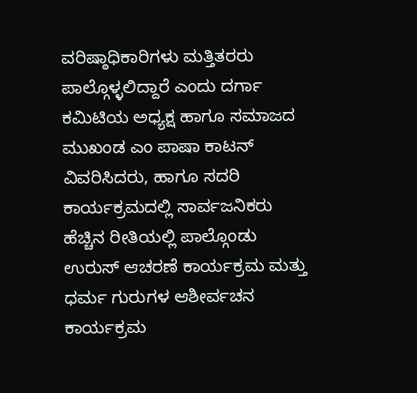ವರಿಷ್ಠಾಧಿಕಾರಿಗಳು ಮತ್ತಿತರರು ಪಾಲ್ಗೊಳ್ಳಲಿದ್ದಾರೆ ಎಂದು ದರ್ಗಾ ಕಮಿಟಿಯ ಅಧ್ಯಕ್ಷ ಹಾಗೂ ಸಮಾಜದ ಮುಖಂಡ ಎಂ ಪಾಷಾ ಕಾಟನ್ ವಿವರಿಸಿದರು, ಹಾಗೂ ಸದರಿ ಕಾರ್ಯಕ್ರಮದಲ್ಲಿ ಸಾರ್ವಜನಿಕರು ಹೆಚ್ಚಿನ ರೀತಿಯಲ್ಲಿ ಪಾಲ್ಗೊಂಡು ಉರುಸ್ ಆಚರಣೆ ಕಾರ್ಯಕ್ರಮ ಮತ್ತು ಧರ್ಮ ಗುರುಗಳ ಆಶೀರ್ವಚನ ಕಾರ್ಯಕ್ರಮ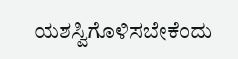ಯಶಸ್ವಿಗೊಳಿಸಬೇಕೆಂದು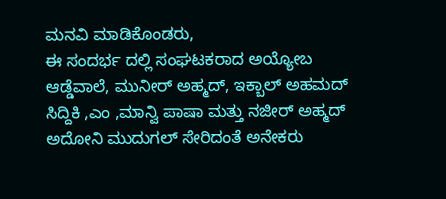ಮನವಿ ಮಾಡಿಕೊಂಡರು,
ಈ ಸಂದರ್ಭ ದಲ್ಲಿ ಸಂಘಟಕರಾದ ಅಯ್ಯೋಬ ಆಡ್ಡೆವಾಲೆ, ಮುನೀರ್ ಅಹ್ಮದ್, ಇಕ್ಬಾಲ್ ಅಹಮದ್ ಸಿದ್ದಿಕಿ ,ಎಂ ,ಮಾನ್ವಿ ಪಾಷಾ ಮತ್ತು ನಜೀರ್ ಅಹ್ಮದ್ ಅದೋನಿ ಮುದುಗಲ್ ಸೇರಿದಂತೆ ಅನೇಕರು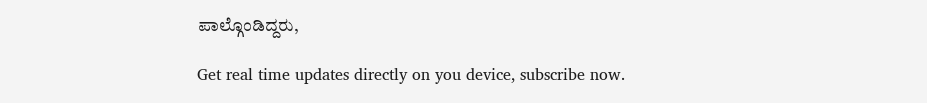ಪಾಲ್ಗೊಂಡಿದ್ದರು,

Get real time updates directly on you device, subscribe now.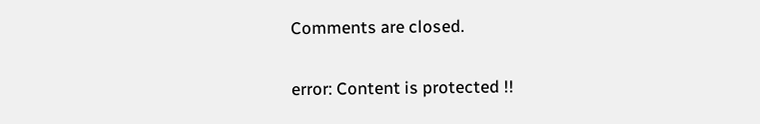Comments are closed.

error: Content is protected !!